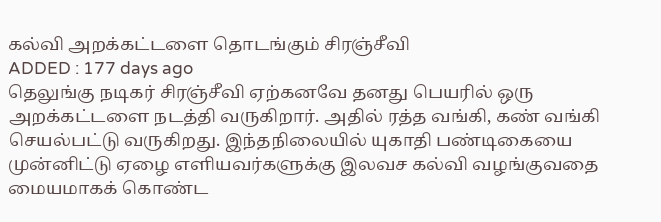கல்வி அறக்கட்டளை தொடங்கும் சிரஞ்சீவி
ADDED : 177 days ago
தெலுங்கு நடிகர் சிரஞ்சீவி ஏற்கனவே தனது பெயரில் ஒரு அறக்கட்டளை நடத்தி வருகிறார். அதில் ரத்த வங்கி, கண் வங்கி செயல்பட்டு வருகிறது. இந்தநிலையில் யுகாதி பண்டிகையை முன்னிட்டு ஏழை எளியவர்களுக்கு இலவச கல்வி வழங்குவதை மையமாகக் கொண்ட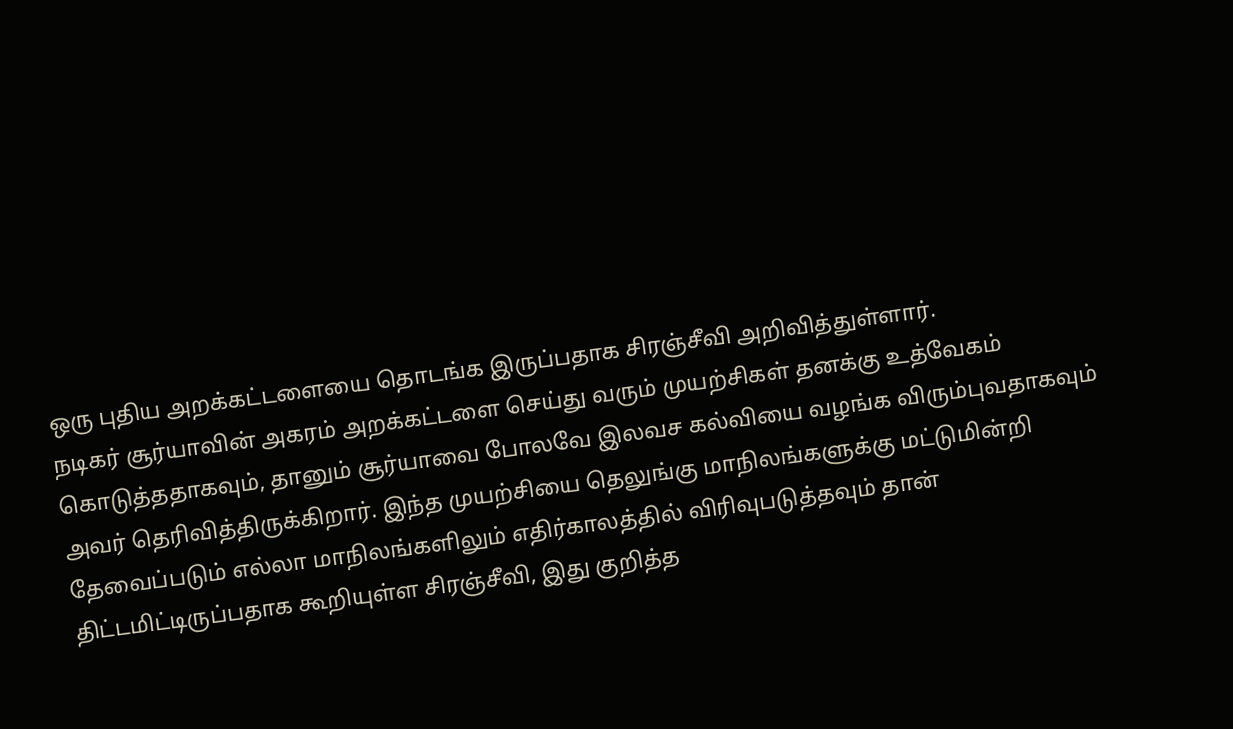ஒரு புதிய அறக்கட்டளையை தொடங்க இருப்பதாக சிரஞ்சீவி அறிவித்துள்ளார்.
நடிகர் சூர்யாவின் அகரம் அறக்கட்டளை செய்து வரும் முயற்சிகள் தனக்கு உத்வேகம் கொடுத்ததாகவும், தானும் சூர்யாவை போலவே இலவச கல்வியை வழங்க விரும்புவதாகவும் அவர் தெரிவித்திருக்கிறார். இந்த முயற்சியை தெலுங்கு மாநிலங்களுக்கு மட்டுமின்றி தேவைப்படும் எல்லா மாநிலங்களிலும் எதிர்காலத்தில் விரிவுபடுத்தவும் தான் திட்டமிட்டிருப்பதாக கூறியுள்ள சிரஞ்சீவி, இது குறித்த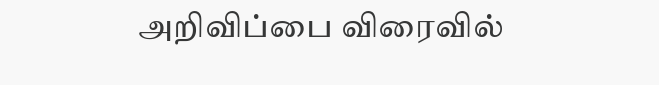அறிவிப்பை விரைவில்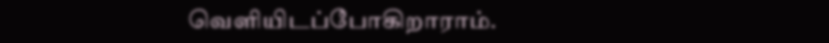வெளியிடப்போகிறாராம்.